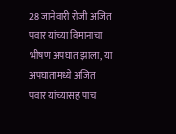28 जानेवारी रोजी अजित पवार यांच्या विमानाचा भीषण अपघात झाला, या अपघातामध्ये अजित पवार यांच्यासह पाच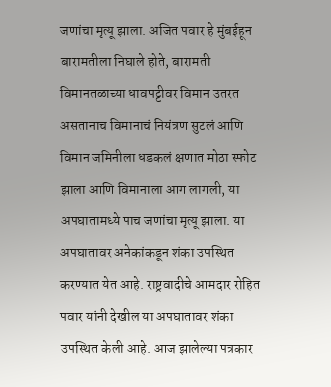जणांचा मृत्यू झाला. अजित पवार हे मुंबईहून बारामतीला निघाले होते, बारामती विमानतळाच्या धावपट्टीवर विमान उतरत असतानाच विमानाचं नियंत्रण सुटलं आणि विमान जमिनीला धडकलं क्षणात मोठा स्फोट झाला आणि विमानाला आग लागली, या अपघातामध्ये पाच जणांचा मृत्यू झाला. या अपघातावर अनेकांकडून शंका उपस्थित करण्यात येत आहे. राष्ट्रवादीचे आमदार रोहित पवार यांनी देखील या अपघातावर शंका उपस्थित केली आहे. आज झालेल्या पत्रकार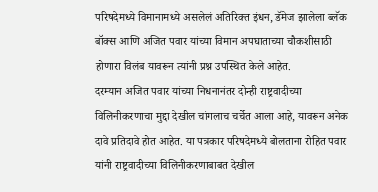परिषदेमध्ये विमानामध्ये असलेलं अतिरिक्त इंधन, डॅमेज झालेला ब्लॅक बॉक्स आणि अजित पवार यांच्या विमान अपघाताच्या चौकशीसाठी होणारा विलंब यावरून त्यांनी प्रश्न उपस्थित केले आहेत.
दरम्यान अजित पवार यांच्या निधनानंतर दोन्ही राष्ट्रवादीच्या विलिनीकरणाचा मुद्दा देखील चांगलाच चर्चेत आला आहे, यावरून अनेक दावे प्रतिदावे होत आहेत. या पत्रकार परिषदेमध्ये बोलताना रोहित पवार यांनी राष्ट्रवादीच्या विलिनीकरणाबाबत देखील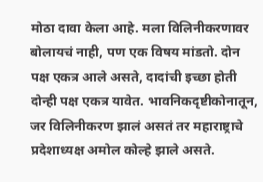मोठा दावा केला आहे. मला विलिनीकरणावर बोलायचं नाही, पण एक विषय मांडतो. दोन पक्ष एकत्र आले असते, दादांची इच्छा होती दोन्ही पक्ष एकत्र यावेत. भावनिकदृष्टीकोनातून, जर विलिनीकरण झालं असतं तर महाराष्ट्राचे प्रदेशाध्यक्ष अमोल कोल्हे झाले असते.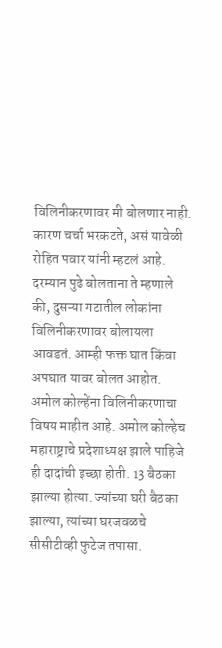विलिनीकरणावर मी बोलणार नाही. कारण चर्चा भरकटते, असं यावेळी रोहित पवार यांनी म्हटलं आहे.
दरम्यान पुढे बोलताना ते म्हणाले की, दुसऱ्या गटातील लोकांना विलिनीकरणावर बोलायला आवडतं. आम्ही फक्त घात किंवा अपघात यावर बोलत आहोत. अमोल कोल्हेंना विलिनीकरणाचा विषय माहीत आहे. अमोल कोल्हेच महाराष्ट्राचे प्रदेशाध्यक्ष झाले पाहिजे ही दादांची इच्छा होती. 13 बैठका झाल्या होत्या. ज्यांच्या घरी बैठका झाल्या, त्यांच्या घरजवळचे सीसीटीव्ही फुटेज तपासा.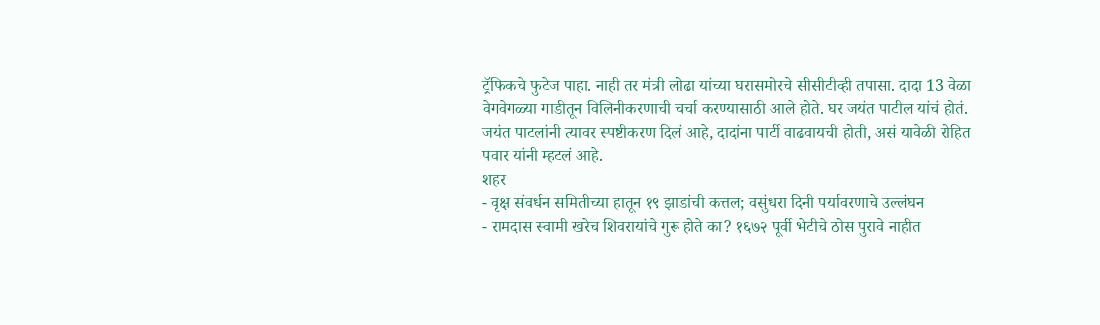ट्रॅफिकचे फुटेज पाहा. नाही तर मंत्री लोढा यांच्या घरासमोरचे सीसीटीव्ही तपासा. दादा 13 वेळा वेगवेगळ्या गाडीतून विलिनीकरणाची चर्चा करण्यासाठी आले होते. घर जयंत पाटील यांचं होतं. जयंत पाटलांनी त्यावर स्पष्टीकरण दिलं आहे, दादांना पार्टी वाढवायची होती, असं यावेळी रोहित पवार यांनी म्हटलं आहे.
शहर
- वृक्ष संवर्धन समितीच्या हातून १९ झाडांची कत्तल; वसुंधरा दिनी पर्यावरणाचे उल्लंघन
- रामदास स्वामी खरेच शिवरायांचे गुरू होते का? १६७२ पूर्वी भेटीचे ठोस पुरावे नाहीत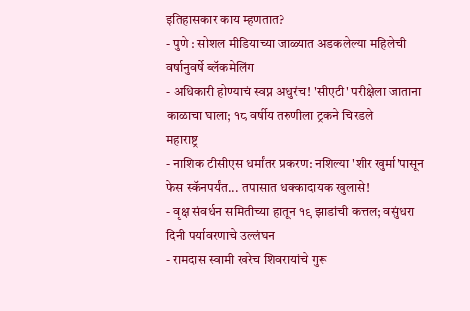इतिहासकार काय म्हणतात?
- पुणे : सोशल मीडियाच्या जाळ्यात अडकलेल्या महिलेची वर्षानुवर्षे ब्लॅकमेलिंग
- अधिकारी होण्याचं स्वप्न अधुरंच! 'सीएटी' परीक्षेला जाताना काळाचा घाला; १८ वर्षीय तरुणीला ट्रकने चिरडले
महाराष्ट्र
- नाशिक टीसीएस धर्मांतर प्रकरण: नशिल्या 'शीर खुर्मा'पासून फेस स्कॅनपर्यंत... तपासात धक्कादायक खुलासे!
- वृक्ष संवर्धन समितीच्या हातून १९ झाडांची कत्तल; वसुंधरा दिनी पर्यावरणाचे उल्लंघन
- रामदास स्वामी खरेच शिवरायांचे गुरू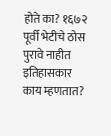होते का? १६७२ पूर्वी भेटीचे ठोस पुरावे नाहीत इतिहासकार काय म्हणतात?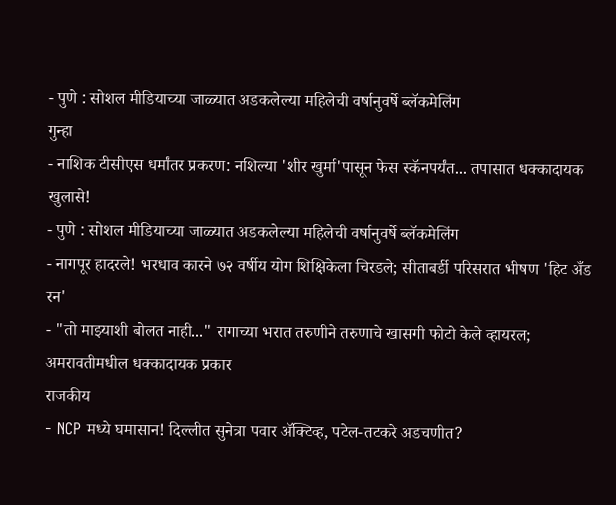- पुणे : सोशल मीडियाच्या जाळ्यात अडकलेल्या महिलेची वर्षानुवर्षे ब्लॅकमेलिंग
गुन्हा
- नाशिक टीसीएस धर्मांतर प्रकरण: नशिल्या 'शीर खुर्मा'पासून फेस स्कॅनपर्यंत... तपासात धक्कादायक खुलासे!
- पुणे : सोशल मीडियाच्या जाळ्यात अडकलेल्या महिलेची वर्षानुवर्षे ब्लॅकमेलिंग
- नागपूर हादरले! भरधाव कारने ७२ वर्षीय योग शिक्षिकेला चिरडले; सीताबर्डी परिसरात भीषण 'हिट अँड रन'
- "तो माझ्याशी बोलत नाही..." रागाच्या भरात तरुणीने तरुणाचे खासगी फोटो केले व्हायरल; अमरावतीमधील धक्कादायक प्रकार
राजकीय
- NCP मध्ये घमासान! दिल्लीत सुनेत्रा पवार ॲक्टिव्ह, पटेल-तटकरे अडचणीत?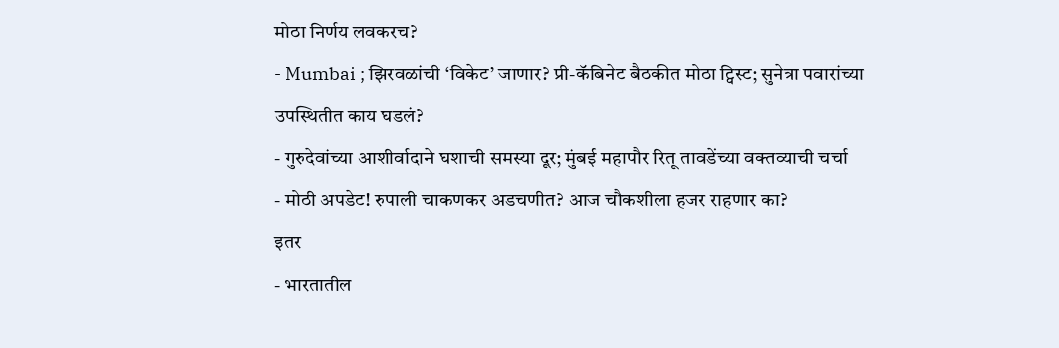मोठा निर्णय लवकरच?
- Mumbai ; झिरवळांची ‘विकेट’ जाणार? प्री-कॅबिनेट बैठकीत मोठा ट्विस्ट; सुनेत्रा पवारांच्या उपस्थितीत काय घडलं?
- गुरुदेवांच्या आशीर्वादाने घशाची समस्या दूर; मुंबई महापौर रितू तावडेंच्या वक्तव्याची चर्चा
- मोठी अपडेट! रुपाली चाकणकर अडचणीत? आज चौकशीला हजर राहणार का?
इतर
- भारतातील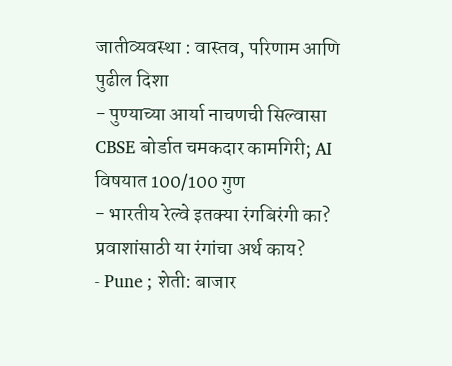जातीव्यवस्था : वास्तव, परिणाम आणि पुढील दिशा
- पुण्याच्या आर्या नाचणची सिल्वासा CBSE बोर्डात चमकदार कामगिरी; AI विषयात 100/100 गुण
- भारतीय रेल्वे इतक्या रंगबिरंगी का? प्रवाशांसाठी या रंगांचा अर्थ काय?
- Pune ; शेती: बाजार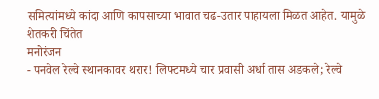समित्यांमध्ये कांदा आणि कापसाच्या भावात चढ-उतार पाहायला मिळत आहेत. यामुळे शेतकरी चिंतेत
मनोरंजन
- पनवेल रेल्वे स्थानकावर थरार! लिफ्टमध्ये चार प्रवासी अर्धा तास अडकले; रेल्वे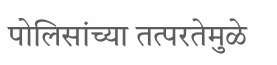पोलिसांच्या तत्परतेमुळे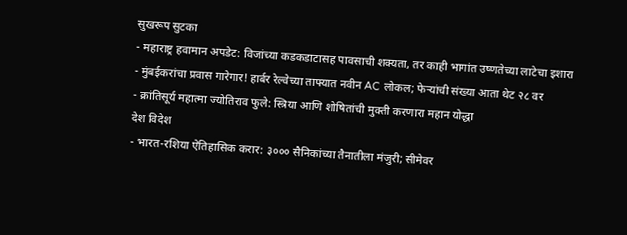सुखरूप सुटका
- महाराष्ट्र हवामान अपडेट: विजांच्या कडकडाटासह पावसाची शक्यता, तर काही भागांत उष्णतेच्या लाटेचा इशारा
- मुंबईकरांचा प्रवास गारेगार! हार्बर रेल्वेच्या ताफ्यात नवीन AC लोकल; फेऱ्यांची संख्या आता थेट २८ वर
- क्रांतिसूर्य महात्मा ज्योतिराव फुले: स्त्रिया आणि शोषितांची मुक्ती करणारा महान योद्धा
देश विदेश
- भारत-रशिया ऐतिहासिक करार: ३००० सैनिकांच्या तैनातीला मंजुरी; सीमेवर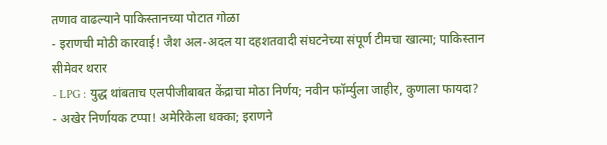तणाव वाढल्याने पाकिस्तानच्या पोटात गोळा
- इराणची मोठी कारवाई! जैश अल-अदल या दहशतवादी संघटनेच्या संपूर्ण टीमचा खात्मा; पाकिस्तान सीमेवर थरार
- LPG : युद्ध थांबताच एलपीजीबाबत केंद्राचा मोठा निर्णय; नवीन फॉर्म्युला जाहीर, कुणाला फायदा?
- अखेर निर्णायक टप्पा! अमेरिकेला धक्का; इराणने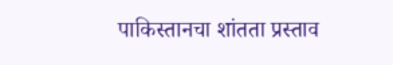पाकिस्तानचा शांतता प्रस्ताव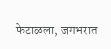फेटाळला, जगभरात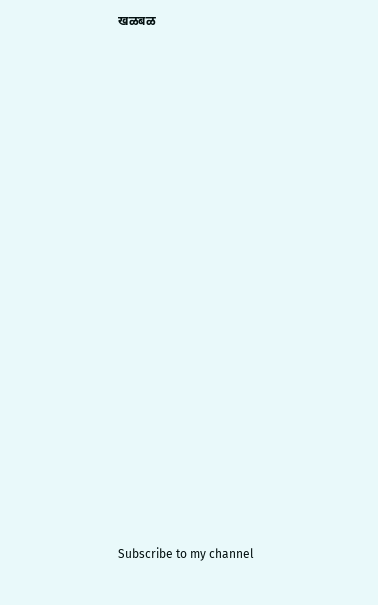खळबळ






















Subscribe to my channel